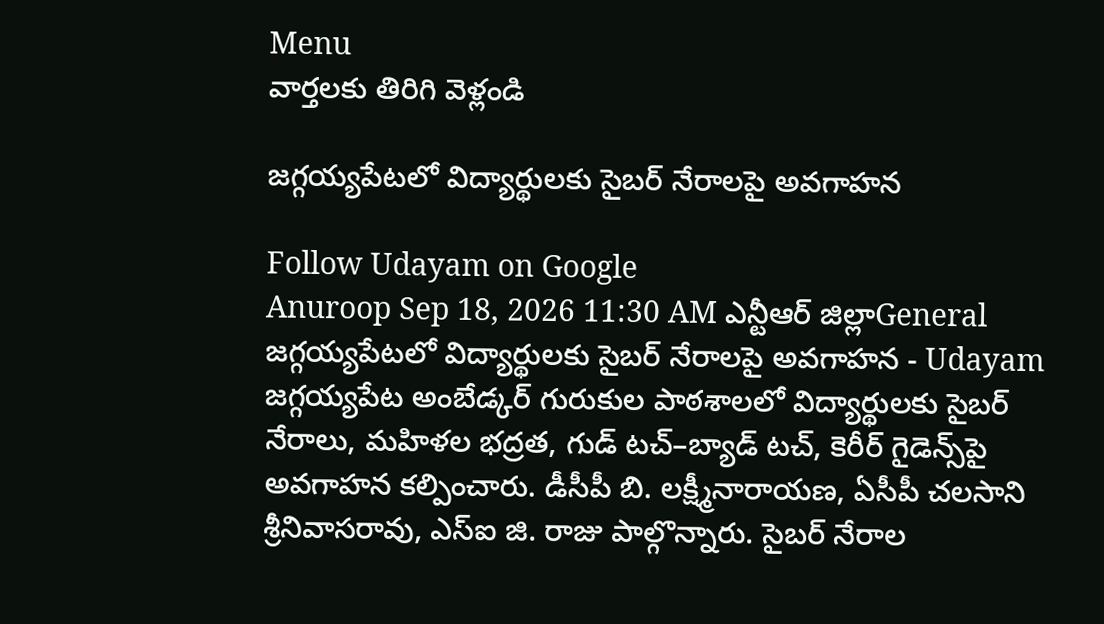Menu
వార్తలకు తిరిగి వెళ్లండి

జగ్గయ్యపేటలో విద్యార్థులకు సైబర్ నేరాలపై అవగాహన

Follow Udayam on Google
Anuroop Sep 18, 2026 11:30 AM ఎన్టీఆర్ జిల్లాGeneral
జగ్గయ్యపేటలో విద్యార్థులకు సైబర్ నేరాలపై అవగాహన - Udayam
జగ్గయ్యపేట అంబేడ్కర్ గురుకుల పాఠశాలలో విద్యార్థులకు సైబర్ నేరాలు, మహిళల భద్రత, గుడ్ టచ్–బ్యాడ్ టచ్, కెరీర్ గైడెన్స్‌పై అవగాహన కల్పించారు. డీసీపీ బి. లక్ష్మీనారాయణ, ఏసీపీ చలసాని శ్రీనివాసరావు, ఎస్‌ఐ జి. రాజు పాల్గొన్నారు. సైబర్ నేరాల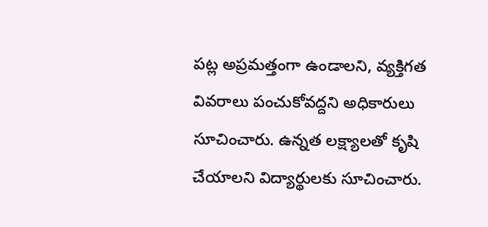పట్ల అప్రమత్తంగా ఉండాలని, వ్యక్తిగత వివరాలు పంచుకోవద్దని అధికారులు సూచించారు. ఉన్నత లక్ష్యాలతో కృషి చేయాలని విద్యార్థులకు సూచించారు.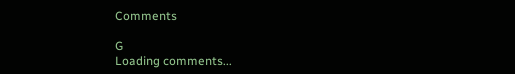Comments

G
Loading comments...